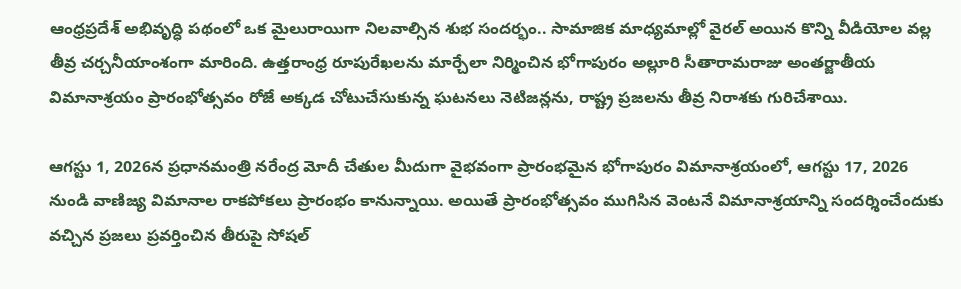ఆంధ్రప్రదేశ్ అభివృద్ధి పథంలో ఒక మైలురాయిగా నిలవాల్సిన శుభ సందర్భం.. సామాజిక మాధ్యమాల్లో వైరల్ అయిన కొన్ని వీడియోల వల్ల తీవ్ర చర్చనీయాంశంగా మారింది. ఉత్తరాంధ్ర రూపురేఖలను మార్చేలా నిర్మించిన భోగాపురం అల్లూరి సీతారామరాజు అంతర్జాతీయ విమానాశ్రయం ప్రారంభోత్సవం రోజే అక్కడ చోటుచేసుకున్న ఘటనలు నెటిజన్లను, రాష్ట్ర ప్రజలను తీవ్ర నిరాశకు గురిచేశాయి.

ఆగస్టు 1, 2026న ప్రధానమంత్రి నరేంద్ర మోదీ చేతుల మీదుగా వైభవంగా ప్రారంభమైన భోగాపురం విమానాశ్రయంలో, ఆగస్టు 17, 2026 నుండి వాణిజ్య విమానాల రాకపోకలు ప్రారంభం కానున్నాయి. అయితే ప్రారంభోత్సవం ముగిసిన వెంటనే విమానాశ్రయాన్ని సందర్శించేందుకు వచ్చిన ప్రజలు ప్రవర్తించిన తీరుపై సోషల్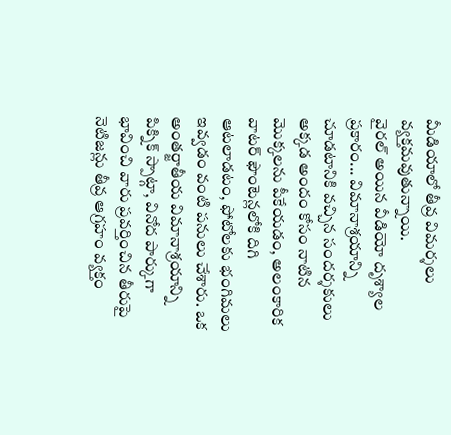మీడియాలో తీవ్ర విమర్శలు వ్యక్తమవుతున్నాయి.
వైరల్ అయిన వీడియో దృశ్యాల ప్రకారం... విమానాశ్రయాన్ని చూడటానికి వచ్చిన సందర్శకులు అక్కడ అందం కోసం నాటిన మొక్కలను పీకేయడం, అలంకారిక వాటర్ ఫౌంటెన్లలోకి దిగి ఆటలాడటం, ఫోటోలకు భంగిమలు ఇవ్వడం వంటి పనులు చేశారు. ఒక అంతర్జాతీయ విమానాశ్రయాన్ని పిక్నిక్ స్పాట్గా, వినోద పార్కుగా భావించి వారు ప్రవర్తించిన తీరుపై నెటిజన్లు తీవ్ర ఆగ్రహం వ్యక్తం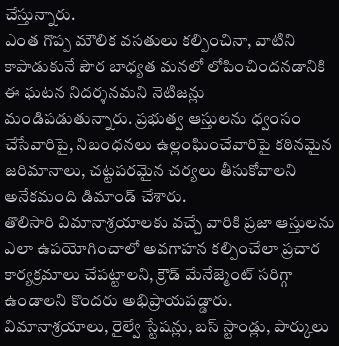చేస్తున్నారు.
ఎంత గొప్ప మౌలిక వసతులు కల్పించినా, వాటిని కాపాడుకునే పౌర బాధ్యత మనలో లోపించిందనడానికి ఈ ఘటన నిదర్శనమని నెటిజన్లు మండిపడుతున్నారు. ప్రభుత్వ ఆస్తులను ధ్వంసం చేసేవారిపై, నిబంధనలు ఉల్లంఘించేవారిపై కఠినమైన జరిమానాలు, చట్టపరమైన చర్యలు తీసుకోవాలని అనేకమంది డిమాండ్ చేశారు.
తొలిసారి విమానాశ్రయాలకు వచ్చే వారికి ప్రజా ఆస్తులను ఎలా ఉపయోగించాలో అవగాహన కల్పించేలా ప్రచార కార్యక్రమాలు చేపట్టాలని, క్రౌడ్ మేనేజ్మెంట్ సరిగ్గా ఉండాలని కొందరు అభిప్రాయపడ్డారు.
విమానాశ్రయాలు, రైల్వే స్టేషన్లు, బస్ స్టాండ్లు, పార్కులు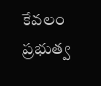కేవలం ప్రభుత్వ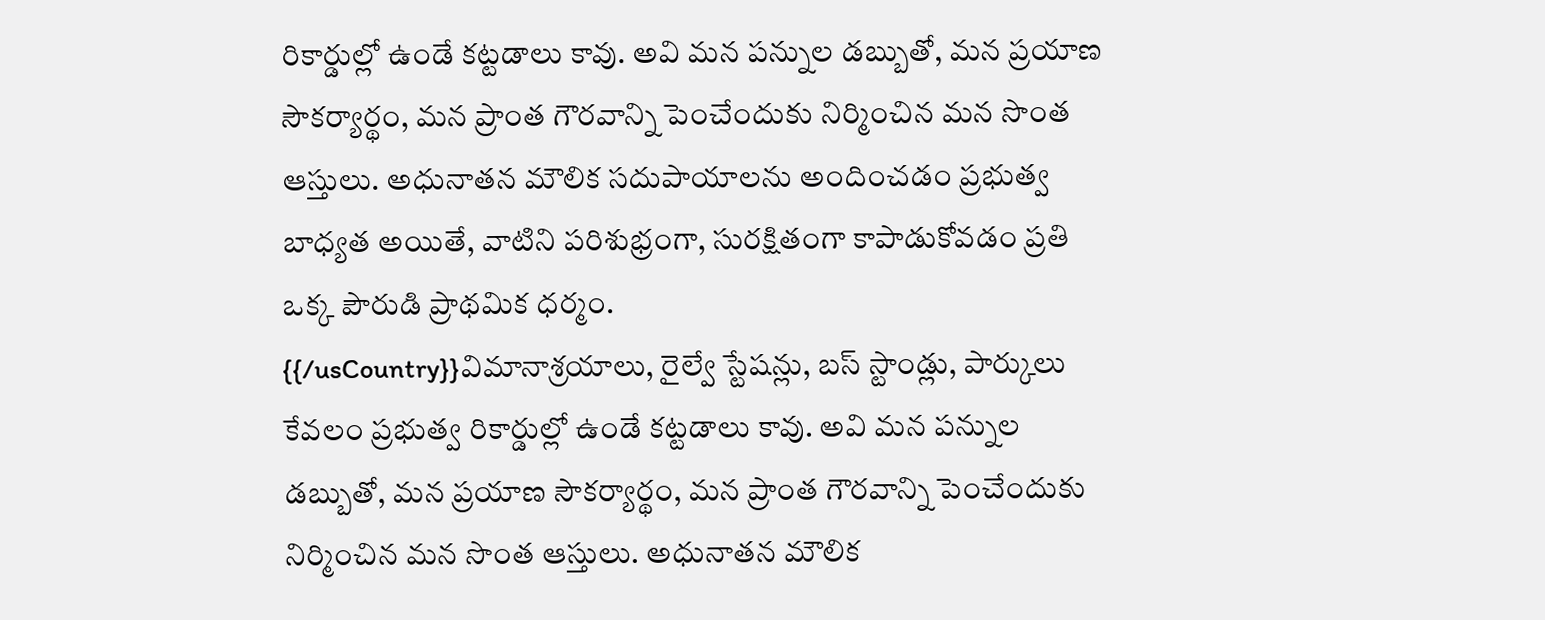రికార్డుల్లో ఉండే కట్టడాలు కావు. అవి మన పన్నుల డబ్బుతో, మన ప్రయాణ సౌకర్యార్థం, మన ప్రాంత గౌరవాన్ని పెంచేందుకు నిర్మించిన మన సొంత ఆస్తులు. అధునాతన మౌలిక సదుపాయాలను అందించడం ప్రభుత్వ బాధ్యత అయితే, వాటిని పరిశుభ్రంగా, సురక్షితంగా కాపాడుకోవడం ప్రతి ఒక్క పౌరుడి ప్రాథమిక ధర్మం.
{{/usCountry}}విమానాశ్రయాలు, రైల్వే స్టేషన్లు, బస్ స్టాండ్లు, పార్కులు కేవలం ప్రభుత్వ రికార్డుల్లో ఉండే కట్టడాలు కావు. అవి మన పన్నుల డబ్బుతో, మన ప్రయాణ సౌకర్యార్థం, మన ప్రాంత గౌరవాన్ని పెంచేందుకు నిర్మించిన మన సొంత ఆస్తులు. అధునాతన మౌలిక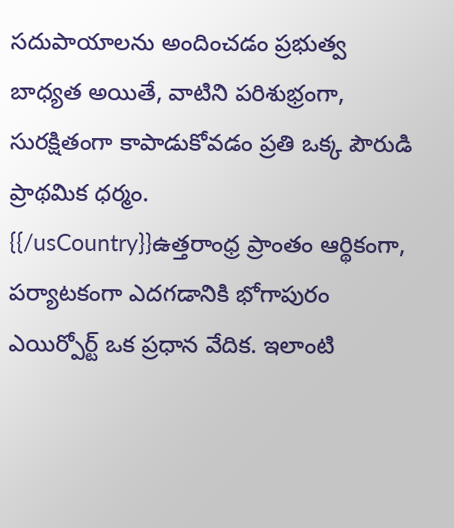సదుపాయాలను అందించడం ప్రభుత్వ బాధ్యత అయితే, వాటిని పరిశుభ్రంగా, సురక్షితంగా కాపాడుకోవడం ప్రతి ఒక్క పౌరుడి ప్రాథమిక ధర్మం.
{{/usCountry}}ఉత్తరాంధ్ర ప్రాంతం ఆర్థికంగా, పర్యాటకంగా ఎదగడానికి భోగాపురం ఎయిర్పోర్ట్ ఒక ప్రధాన వేదిక. ఇలాంటి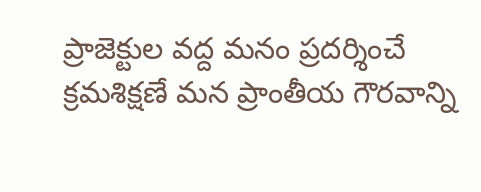ప్రాజెక్టుల వద్ద మనం ప్రదర్శించే క్రమశిక్షణే మన ప్రాంతీయ గౌరవాన్ని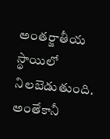అంతర్జాతీయ స్థాయిలో నిలబెడుతుంది. అంతేకానీ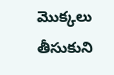మెుక్కలు తీసుకుని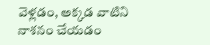వెళ్లడం, అక్కడ వాటిని నాశనం చేయడం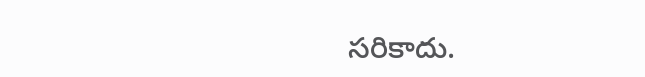సరికాదు.